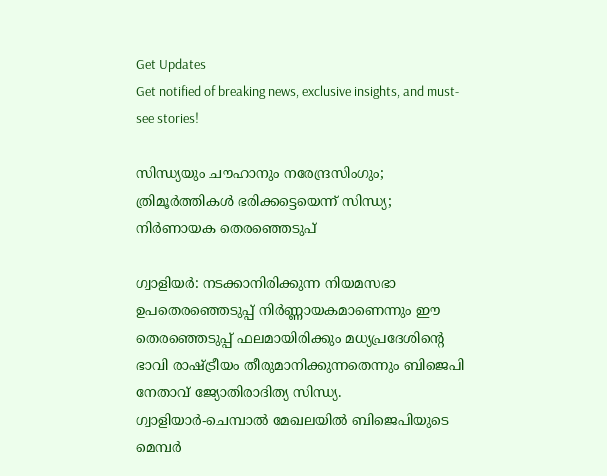Get Updates
Get notified of breaking news, exclusive insights, and must-see stories!

സിന്ധ്യയും ചൗഹാനും നരേന്ദ്രസിംഗും; ത്രിമൂര്‍ത്തികള്‍ ഭരിക്കട്ടെയെന്ന് സിന്ധ്യ; നിര്‍ണായക തെരഞ്ഞെടുപ്

ഗ്വാളിയര്‍: നടക്കാനിരിക്കുന്ന നിയമസഭാ ഉപതെരഞ്ഞെടുപ്പ് നിര്‍ണ്ണായകമാണെന്നും ഈ തെരഞ്ഞെടുപ്പ് ഫലമായിരിക്കും മധ്യപ്രദേശിന്റെ ഭാവി രാഷ്ട്രീയം തീരുമാനിക്കുന്നതെന്നും ബിജെപി നേതാവ് ജ്യോതിരാദിത്യ സിന്ധ്യ. ഗ്വാളിയാര്‍-ചെമ്പാല്‍ മേഖലയില്‍ ബിജെപിയുടെ മെമ്പര്‍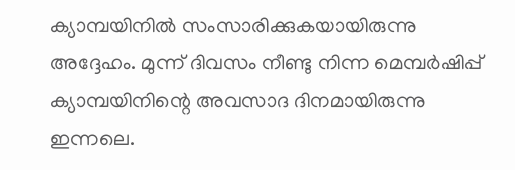ക്യാമ്പയിനില്‍ സംസാരിക്കുകയായിരുന്നു അദ്ദേഹം. മുന്ന് ദിവസം നീണ്ടു നിന്ന മെമ്പര്‍ഷിപ്പ് ക്യാമ്പയിനിന്റെ അവസാദ ദിനമായിരുന്നു ഇന്നലെ.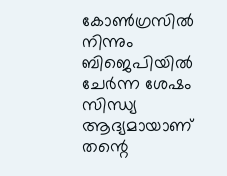കോണ്‍ഗ്രസില്‍ നിന്നും ബിജെപിയില്‍ ചേര്‍ന്ന ശേഷം സിന്ധ്യ ആദ്യമായാണ് തന്റെ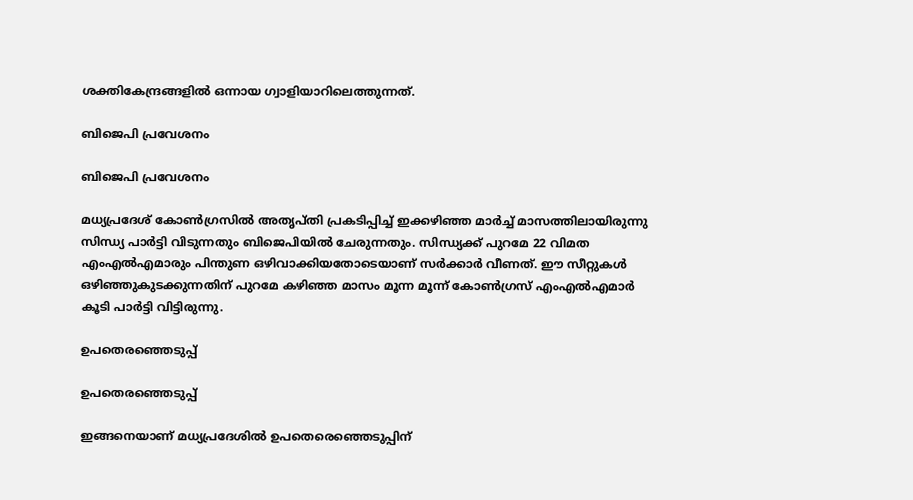ശക്തികേന്ദ്രങ്ങളില്‍ ഒന്നായ ഗ്വാളിയാറിലെത്തുന്നത്.

ബിജെപി പ്രവേശനം

ബിജെപി പ്രവേശനം

മധ്യപ്രദേശ് കോണ്‍ഗ്രസില്‍ അതൃപ്തി പ്രകടിപ്പിച്ച് ഇക്കഴിഞ്ഞ മാര്‍ച്ച് മാസത്തിലായിരുന്നു സിന്ധ്യ പാര്‍ട്ടി വിടുന്നതും ബിജെപിയില്‍ ചേരുന്നതും. സിന്ധ്യക്ക് പുറമേ 22 വിമത എംഎല്‍എമാരും പിന്തുണ ഒഴിവാക്കിയതോടെയാണ് സര്‍ക്കാര്‍ വീണത്. ഈ സീറ്റുകള്‍ ഒഴിഞ്ഞുകുടക്കുന്നതിന് പുറമേ കഴിഞ്ഞ മാസം മൂന്ന മൂന്ന് കോണ്‍ഗ്രസ് എംഎല്‍എമാര്‍ കൂടി പാര്‍ട്ടി വിട്ടിരുന്നു.

ഉപതെരഞ്ഞെടുപ്പ്

ഉപതെരഞ്ഞെടുപ്പ്

ഇങ്ങനെയാണ് മധ്യപ്രദേശില്‍ ഉപതെരെഞ്ഞെടുപ്പിന്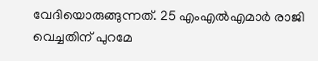വേദിയൊരുങ്ങുന്നത്. 25 എംഎല്‍എമാര്‍ രാജി വെച്ചതിന് പുറമേ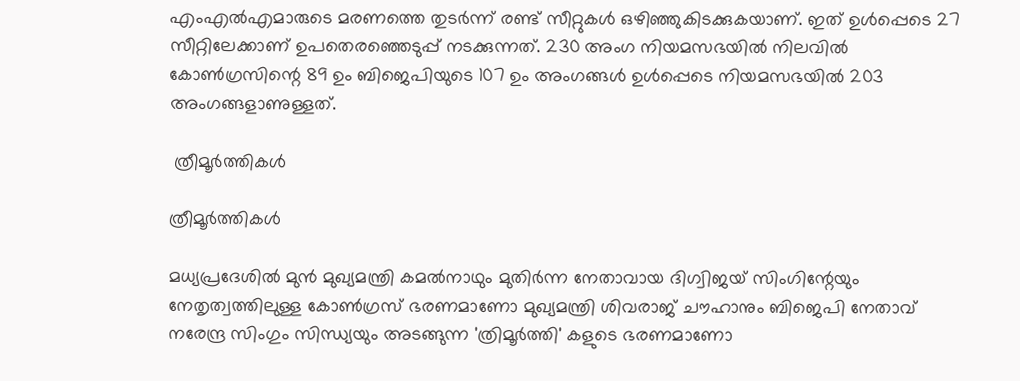എംഎല്‍എമാരുടെ മരണത്തെ തുടര്‍ന്ന് രണ്ട് സീറ്റുകള്‍ ഒഴിഞ്ഞുകിടക്കുകയാണ്. ഇത് ഉള്‍പ്പെടെ 27 സീറ്റിലേക്കാണ് ഉപതെരഞ്ഞെടുപ്പ് നടക്കുന്നത്. 230 അംഗ നിയമസഭയില്‍ നിലവില്‍ കോണ്‍ഗ്രസിന്റെ 89 ഉം ബിജെപിയുടെ 107 ഉം അംഗങ്ങള്‍ ഉള്‍പ്പെടെ നിയമസഭയില്‍ 203 അംഗങ്ങളാണുള്ളത്.

 ത്രീമൂര്‍ത്തികള്‍

ത്രീമൂര്‍ത്തികള്‍

മധ്യപ്രദേശില്‍ മുന്‍ മുഖ്യമന്ത്രി കമല്‍നാഥും മുതിര്‍ന്ന നേതാവായ ദിഗ്വിജയ് സിംഗിന്റേയും നേതൃത്വത്തിലുള്ള കോണ്‍ഗ്രസ് ഭരണമാണോ മുഖ്യമന്ത്രി ശിവരാജ് ചൗഹാനും ബിജെപി നേതാവ് നരേന്ദ്ര സിംഗും സിന്ധ്യയും അടങ്ങുന്ന 'ത്രിമൂര്‍ത്തി' കളുടെ ഭരണമാണോ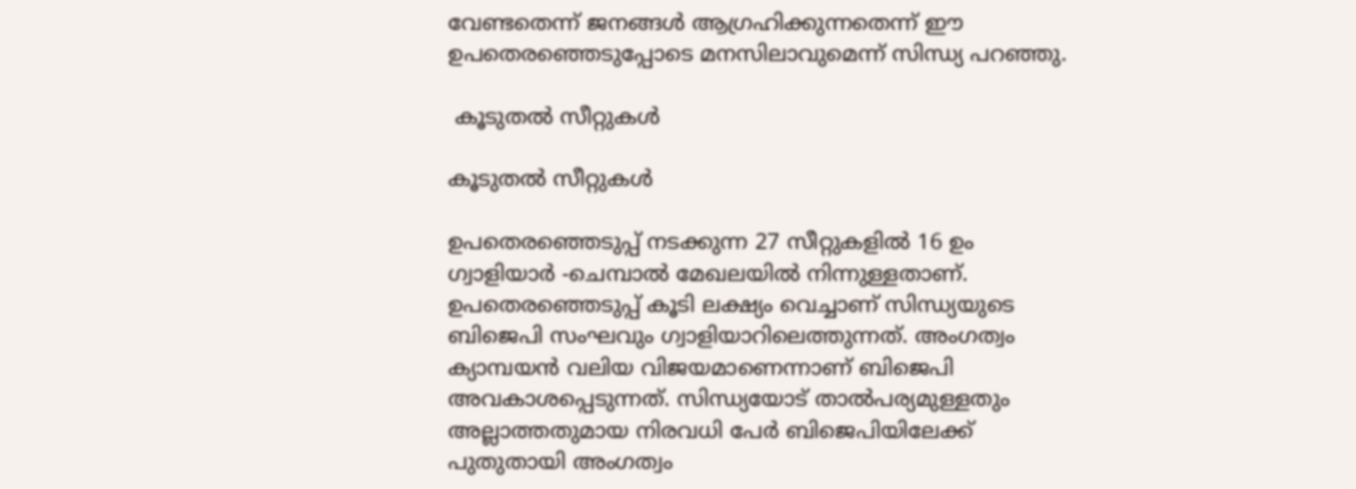വേണ്ടതെന്ന് ജനങ്ങള്‍ ആഗ്രഹിക്കുന്നതെന്ന് ഈ ഉപതെരഞ്ഞെടുപ്പോടെ മനസിലാവുമെന്ന് സിന്ധ്യ പറഞ്ഞു.

 കൂടുതല്‍ സീറ്റുകള്‍

കൂടുതല്‍ സീറ്റുകള്‍

ഉപതെരഞ്ഞെടുപ്പ് നടക്കുന്ന 27 സീറ്റുകളില്‍ 16 ഉം ഗ്വാളിയാര്‍ -ചെമ്പാല്‍ മേഖലയില്‍ നിന്നുള്ളതാണ്. ഉപതെരഞ്ഞെടുപ്പ് കൂടി ലക്ഷ്യം വെച്ചാണ് സിന്ധ്യയുടെ ബിജെപി സംഘവും ഗ്വാളിയാറിലെത്തുന്നത്. അംഗത്വം ക്യാമ്പയന്‍ വലിയ വിജയമാണെന്നാണ് ബിജെപി അവകാശപ്പെടുന്നത്. സിന്ധ്യയോട് താല്‍പര്യമുള്ളതും അല്ലാത്തതുമായ നിരവധി പേര്‍ ബിജെപിയിലേക്ക് പുതുതായി അംഗത്വം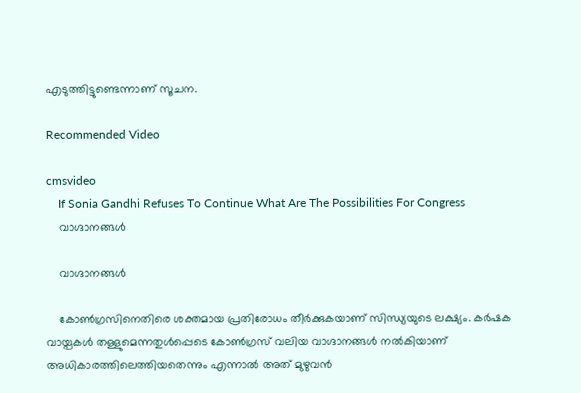എടുത്തിട്ടുണ്ടെന്നാണ് സൂചന.

Recommended Video

cmsvideo
    If Sonia Gandhi Refuses To Continue What Are The Possibilities For Congress
    വാഗ്ദാനങ്ങള്‍

    വാഗ്ദാനങ്ങള്‍

    കോണ്‍ഗ്രസിനെതിരെ ശക്തമായ പ്രതിരോധം തീര്‍ക്കുകയാണ് സിന്ധ്യയുടെ ലക്ഷ്യം. കര്‍ഷക വായ്പകള്‍ തള്ളുമെന്നതുള്‍പ്പെടെ കോണ്‍ഗ്രസ് വലിയ വാഗ്ദാനങ്ങള്‍ നല്‍കിയാണ് അധികാരത്തിലെത്തിയതെന്നും എന്നാല്‍ അത് മുഴുവന്‍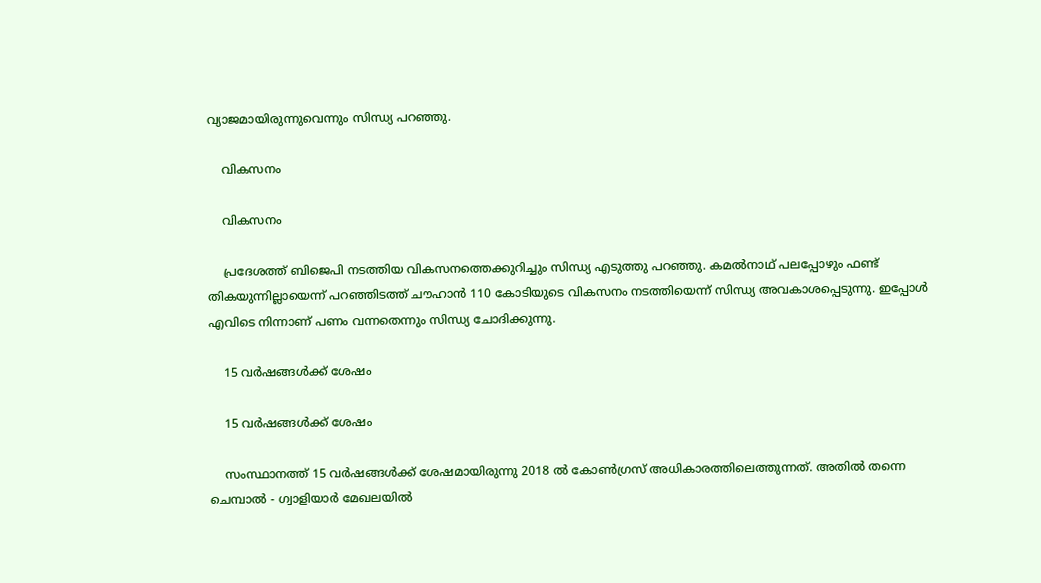വ്യാജമായിരുന്നുവെന്നും സിന്ധ്യ പറഞ്ഞു.

    വികസനം

    വികസനം

    പ്രദേശത്ത് ബിജെപി നടത്തിയ വികസനത്തെക്കുറിച്ചും സിന്ധ്യ എടുത്തു പറഞ്ഞു. കമല്‍നാഥ് പലപ്പോഴും ഫണ്ട് തികയുന്നില്ലായെന്ന് പറഞ്ഞിടത്ത് ചൗഹാന്‍ 110 കോടിയുടെ വികസനം നടത്തിയെന്ന് സിന്ധ്യ അവകാശപ്പെടുന്നു. ഇപ്പോള്‍ എവിടെ നിന്നാണ് പണം വന്നതെന്നും സിന്ധ്യ ചോദിക്കുന്നു.

    15 വര്‍ഷങ്ങള്‍ക്ക് ശേഷം

    15 വര്‍ഷങ്ങള്‍ക്ക് ശേഷം

    സംസ്ഥാനത്ത് 15 വര്‍ഷങ്ങള്‍ക്ക് ശേഷമായിരുന്നു 2018 ല്‍ കോണ്‍ഗ്രസ് അധികാരത്തിലെത്തുന്നത്. അതില്‍ തന്നെ ചെമ്പാല്‍ - ഗ്വാളിയാര്‍ മേഖലയില്‍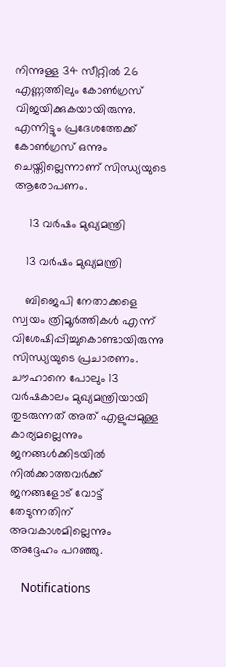നിന്നുള്ള 34 സീറ്റില്‍ 26 എണ്ണത്തിലും കോണ്‍ഗ്രസ് വിജയിക്കുകയായിരുന്നു. എന്നിട്ടും പ്രദേശത്തേക്ക് കോണ്‍ഗ്രസ് ഒന്നും ചെയ്തില്ലെന്നാണ് സിന്ധ്യയുടെ ആരോപണം.

     13 വര്‍ഷം മുഖ്യമന്ത്രി

    13 വര്‍ഷം മുഖ്യമന്ത്രി

    ബിജെപി നേതാക്കളെ സ്വയം ത്രിമൂര്‍ത്തികള്‍ എന്ന് വിശേഷിപ്പിച്ചുകൊണ്ടായിരുന്നു സിന്ധ്യയുടെ പ്രചാരണം. ചൗഹാനെ പോലും 13 വര്‍ഷകാലം മുഖ്യമന്ത്രിയായി തുടരുന്നത് അത് എളുപ്പമുള്ള കാര്യമല്ലെന്നും ജനങ്ങള്‍ക്കിടയില്‍ നില്‍ക്കാത്തവര്‍ക്ക് ജനങ്ങളോട് വോട്ട് തേടുന്നതിന് അവകാശമില്ലെന്നും അദ്ദേഹം പറഞ്ഞു.

    Notifications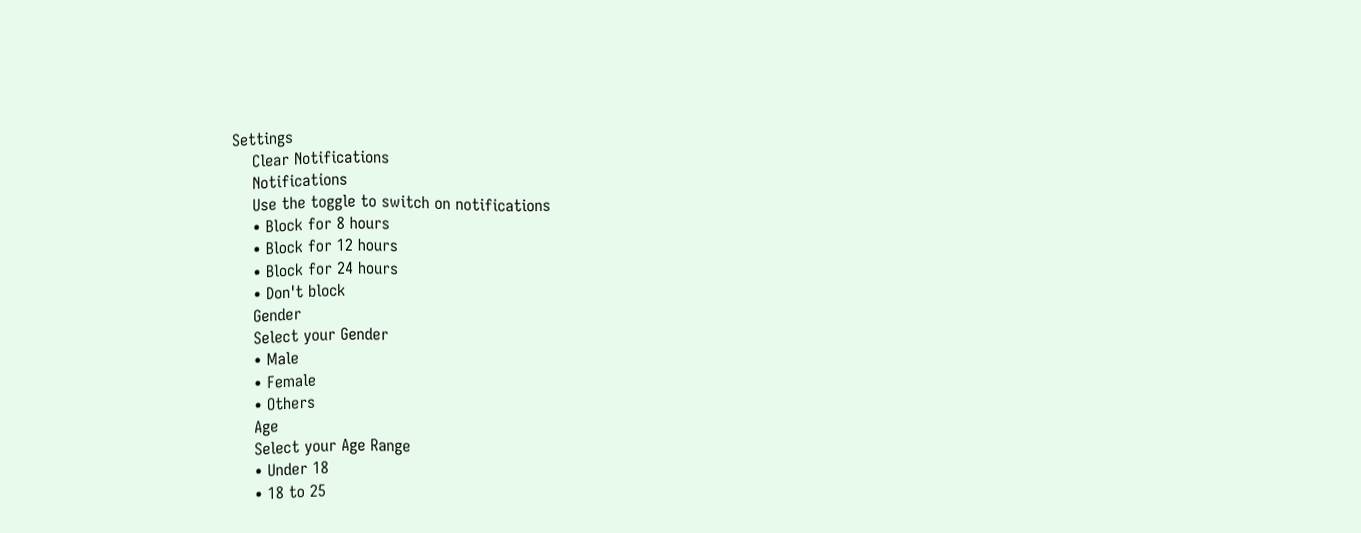Settings
    Clear Notifications
    Notifications
    Use the toggle to switch on notifications
    • Block for 8 hours
    • Block for 12 hours
    • Block for 24 hours
    • Don't block
    Gender
    Select your Gender
    • Male
    • Female
    • Others
    Age
    Select your Age Range
    • Under 18
    • 18 to 25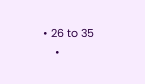• 26 to 35
    •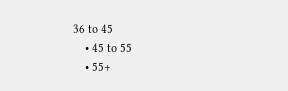36 to 45
    • 45 to 55
    • 55+